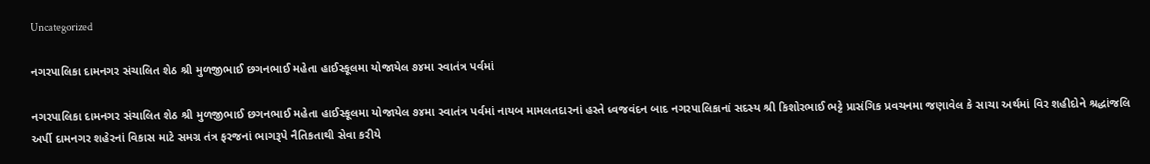Uncategorized

નગરપાલિકા દામનગર સંચાલિત શેઠ શ્રી મુળજીભાઈ છગનભાઈ મહેતા હાઈસ્કૂલમા યોજાયેલ ૭૪મા સ્વાતંત્ર પર્વમાં

નગરપાલિકા દામનગર સંચાલિત શેઠ શ્રી મુળજીભાઈ છગનભાઈ મહેતા હાઈસ્કૂલમા યોજાયેલ ૭૪મા સ્વાતંત્ર પર્વમાં નાયબ મામલતદારનાં હસ્તે ધ્વજવંદન બાદ નગરપાલિકાનાં સદસ્ય શ્રી કિશોરભાઈ ભટ્ટે પ્રાસંગિક પ્રવચનમા જણાવેલ કે સાચા અર્થમાં વિર શહીદોને શ્રદ્ધાંજલિ અર્પી દામનગર શહેરનાં વિકાસ માટે સમગ્ર તંત્ર ફરજનાં ભાગરૂપે નૈતિકતાથી સેવા કરીયે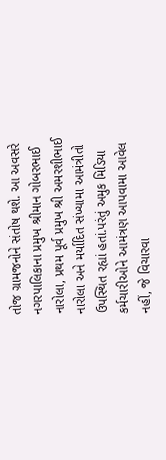તોજ ગ્રામજનોને સંતોષ થશે. આ અવસરે નગરપાલિકાના પ્રમુખ શ્રીમાન ગોબરભાઈ નારોલા, પ્રથમ પૂર્વ પ્રમુખ શ્રી અમરશીભાઈ નારોલા અને મર્યાદિત સંખ્યામા આમંત્રીતો ઉપસ્થિત રહ્યાં હતાં.પરંતું અમુક મિડિયા કર્મચારીઓને આમંત્રણ આપવામા આવેલ નહીં, જે વિચારવા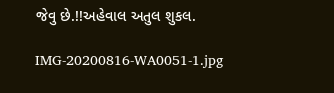જેવુ છે.!!અહેવાલ અતુલ શુકલ.

IMG-20200816-WA0051-1.jpg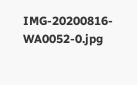IMG-20200816-WA0052-0.jpg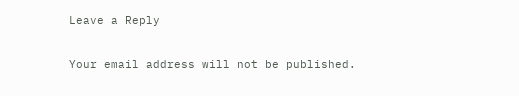Leave a Reply

Your email address will not be published.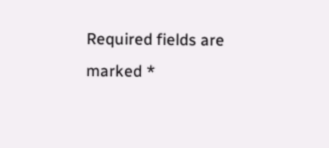Required fields are marked *